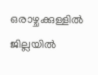ഒരാഴ്ചക്കുള്ളില്‍ ജില്ലയില്‍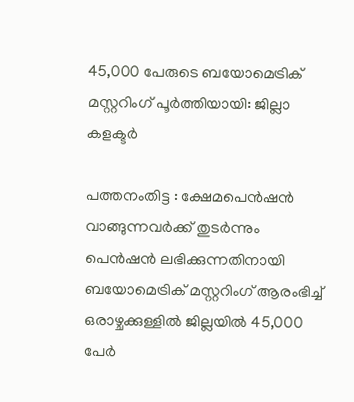45,000 പേരുടെ ബയോമെട്രിക് മസ്റ്ററിംഗ് പൂര്‍ത്തിയായി: ജില്ലാ കളക്ടര്‍

പത്തനംതിട്ട : ക്ഷേമപെന്‍ഷന്‍ വാങ്ങുന്നവര്‍ക്ക് തുടര്‍ന്നും പെന്‍ഷന്‍ ലഭിക്കുന്നതിനായി ബയോമെട്രിക് മസ്റ്ററിംഗ് ആരംഭിച്ച്‌ ഒരാഴ്ചക്കുള്ളില്‍ ജില്ലയില്‍ 45,000 പേര്‍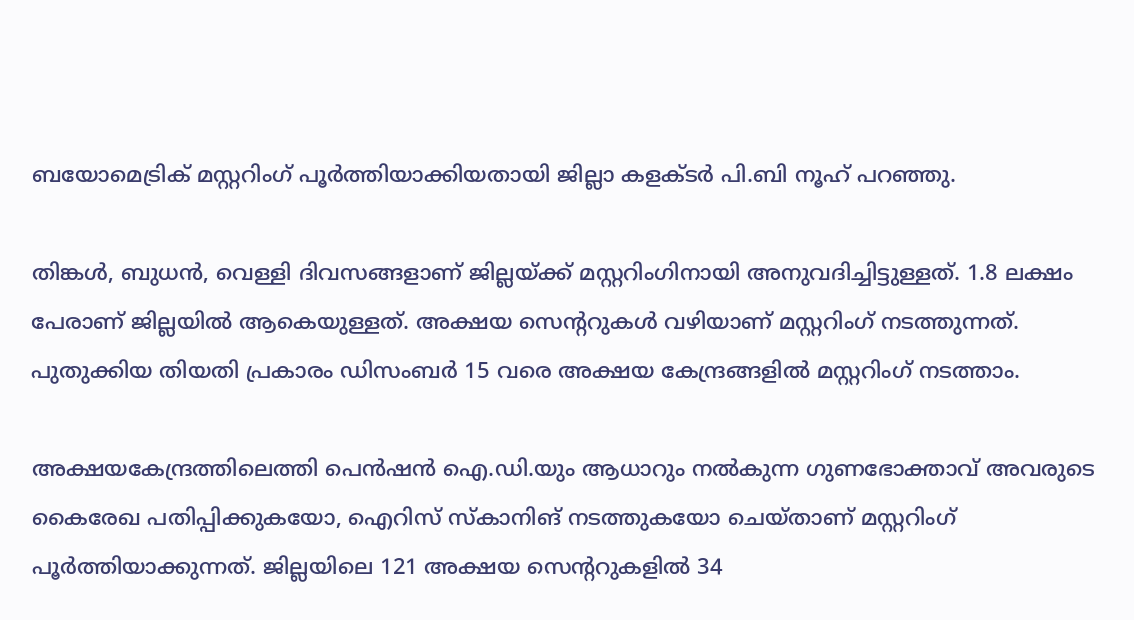ബയോമെട്രിക് മസ്റ്ററിംഗ് പൂര്‍ത്തിയാക്കിയതായി ജില്ലാ കളക്ടര്‍ പി.ബി നൂഹ് പറഞ്ഞു.

തിങ്കള്‍, ബുധന്‍, വെള്ളി ദിവസങ്ങളാണ് ജില്ലയ്ക്ക് മസ്റ്ററിംഗിനായി അനുവദിച്ചിട്ടുള്ളത്. 1.8 ലക്ഷം പേരാണ് ജില്ലയില്‍ ആകെയുള്ളത്. അക്ഷയ സെന്ററുകള്‍ വഴിയാണ് മസ്റ്ററിംഗ് നടത്തുന്നത്. പുതുക്കിയ തിയതി പ്രകാരം ഡിസംബര്‍ 15 വരെ അക്ഷയ കേന്ദ്രങ്ങളില്‍ മസ്റ്ററിംഗ് നടത്താം.

അക്ഷയകേന്ദ്രത്തിലെത്തി പെന്‍ഷന്‍ ഐ.ഡി.യും ആധാറും നല്‍കുന്ന ഗുണഭോക്താവ് അവരുടെ കൈരേഖ പതിപ്പിക്കുകയോ, ഐറിസ് സ്‌കാനിങ് നടത്തുകയോ ചെയ്താണ് മസ്റ്ററിംഗ് പൂര്‍ത്തിയാക്കുന്നത്. ജില്ലയിലെ 121 അക്ഷയ സെന്ററുകളില്‍ 34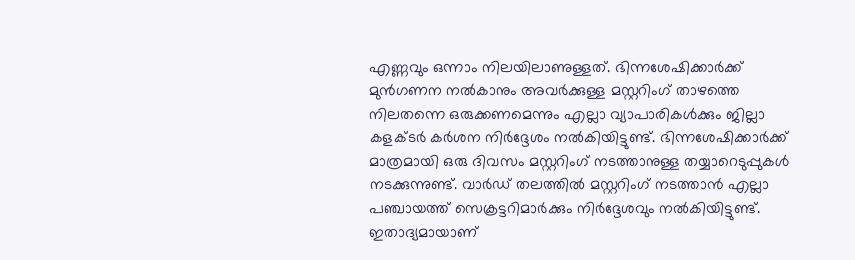എണ്ണവും ഒന്നാം നിലയിലാണുള്ളത്. ഭിന്നശേഷിക്കാര്‍ക്ക് മുന്‍ഗണന നല്‍കാനും അവര്‍ക്കുള്ള മസ്റ്ററിംഗ് താഴത്തെ നിലതന്നെ ഒരുക്കണമെന്നും എല്ലാ വ്യാപാരികള്‍ക്കും ജില്ലാ കളക്ടര്‍ കര്‍ശന നിര്‍ദ്ദേശം നല്‍കിയിട്ടുണ്ട്. ഭിന്നശേഷിക്കാര്‍ക്ക് മാത്രമായി ഒരു ദിവസം മസ്റ്ററിംഗ് നടത്താനുള്ള തയ്യാറെടുപ്പുകള്‍ നടക്കുന്നുണ്ട്. വാര്‍ഡ് തലത്തില്‍ മസ്റ്ററിംഗ് നടത്താന്‍ എല്ലാ പഞ്ചായത്ത് സെക്രട്ടറിമാര്‍ക്കും നിര്‍ദ്ദേശവും നല്‍കിയിട്ടുണ്ട്. ഇതാദ്യമായാണ്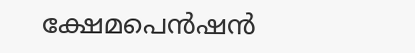ക്ഷേമപെന്‍ഷന്‍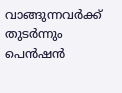വാങ്ങുന്നവര്‍ക്ക് തുടര്‍ന്നും പെന്‍ഷന്‍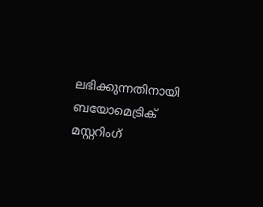ലഭിക്കുന്നതിനായി ബയോമെട്രിക് മസ്റ്ററിംഗ്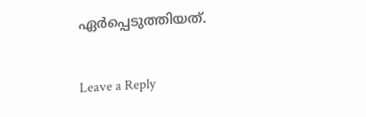ഏര്‍പ്പെടുത്തിയത്.

Leave a Reply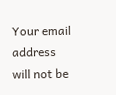Your email address will not be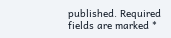published. Required fields are marked *